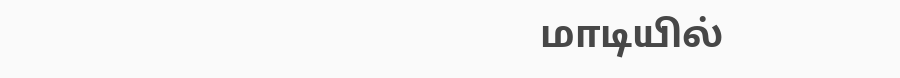மாடியில்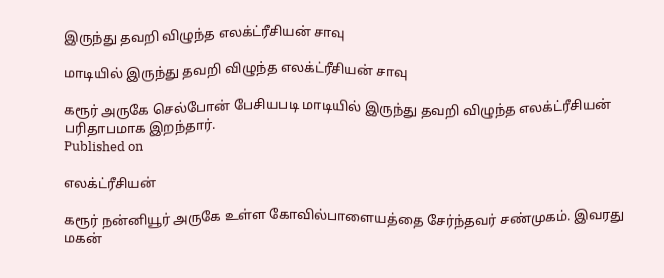இருந்து தவறி விழுந்த எலக்ட்ரீசியன் சாவு

மாடியில் இருந்து தவறி விழுந்த எலக்ட்ரீசியன் சாவு

கரூர் அருகே செல்போன் பேசியபடி மாடியில் இருந்து தவறி விழுந்த எலக்ட்ரீசியன் பரிதாபமாக இறந்தார்.
Published on

எலக்ட்ரீசியன்

கரூர் நன்னியூர் அருகே உள்ள கோவில்பாளையத்தை சேர்ந்தவர் சண்முகம். இவரது மகன்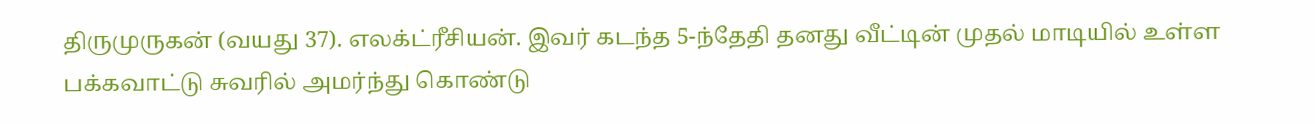திருமுருகன் (வயது 37). எலக்ட்ரீசியன். இவர் கடந்த 5-ந்தேதி தனது வீட்டின் முதல் மாடியில் உள்ள பக்கவாட்டு சுவரில் அமர்ந்து கொண்டு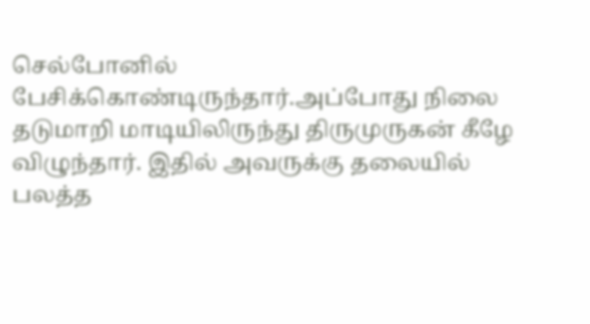செல்போனில் பேசிக்கொண்டிருந்தார்.அப்போது நிலை தடுமாறி மாடியிலிருந்து திருமுருகன் கீழே விழுந்தார். இதில் அவருக்கு தலையில் பலத்த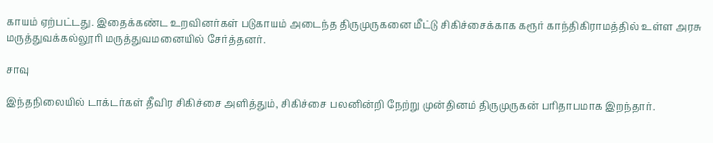காயம் ஏற்பட்டது. இதைக்கண்ட உறவினர்கள் படுகாயம் அடைந்த திருமுருகனை மீட்டு சிகிச்சைக்காக கரூர் காந்திகிராமத்தில் உள்ள அரசு மருத்துவக்கல்லூரி மருத்துவமனையில் சேர்த்தனர்.

சாவு

இந்தநிலையில் டாக்டர்கள் தீவிர சிகிச்சை அளித்தும், சிகிச்சை பலனின்றி நேற்று முன்தினம் திருமுருகன் பரிதாபமாக இறந்தார்.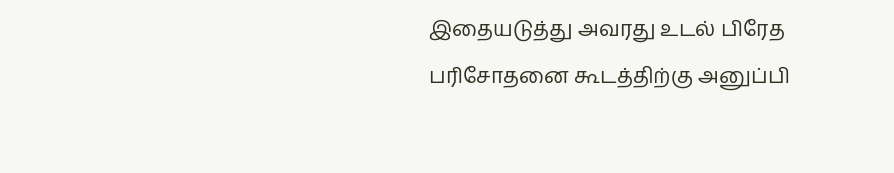இதையடுத்து அவரது உடல் பிரேத பரிசோதனை கூடத்திற்கு அனுப்பி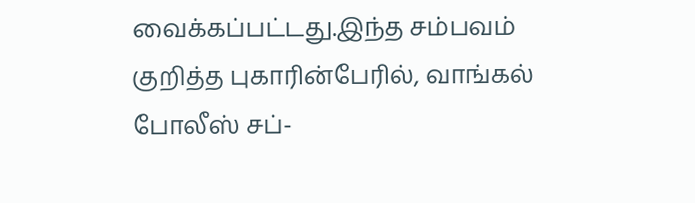வைக்கப்பட்டது.இந்த சம்பவம் குறித்த புகாரின்பேரில், வாங்கல் போலீஸ் சப்-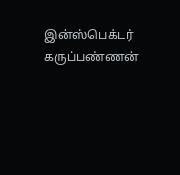இன்ஸ்பெக்டர் கருப்பண்ணன்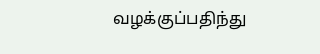வழக்குப்பதிந்து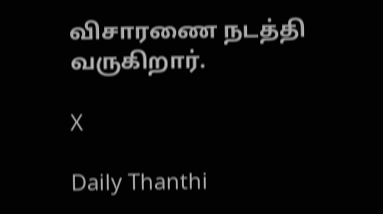விசாரணை நடத்தி வருகிறார்.

X

Daily Thanthi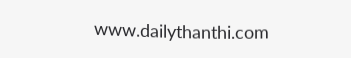www.dailythanthi.com